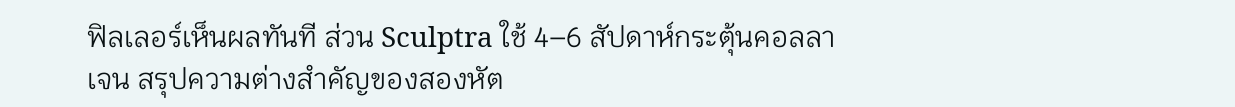ฟิลเลอร์เห็นผลทันที ส่วน Sculptra ใช้ 4–6 สัปดาห์กระตุ้นคอลลาเจน สรุปความต่างสำคัญของสองหัต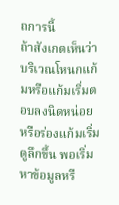ถการนี้
ถ้าสังเกตเห็นว่าบริเวณโหนกแก้มหรือแก้มเริ่มตอบลงนิดหน่อย หรือร่องแก้มเริ่มดูลึกขึ้น พอเริ่มหาข้อมูลหรื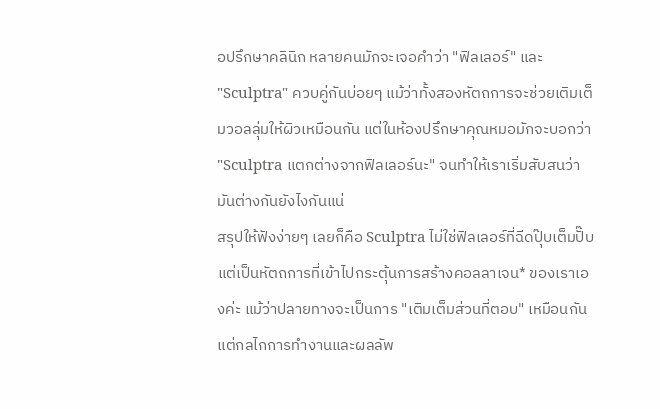อปรึกษาคลินิก หลายคนมักจะเจอคำว่า "ฟิลเลอร์" และ "Sculptra" ควบคู่กันบ่อยๆ แม้ว่าทั้งสองหัตถการจะช่วยเติมเต็มวอลลุ่มให้ผิวเหมือนกัน แต่ในห้องปรึกษาคุณหมอมักจะบอกว่า "Sculptra แตกต่างจากฟิลเลอร์นะ" จนทำให้เราเริ่มสับสนว่ามันต่างกันยังไงกันแน่
สรุปให้ฟังง่ายๆ เลยก็คือ Sculptra ไม่ใช่ฟิลเลอร์ที่ฉีดปุ๊บเต็มปั๊บ แต่เป็นหัตถการที่เข้าไปกระตุ้นการสร้างคอลลาเจน* ของเราเองค่ะ แม้ว่าปลายทางจะเป็นการ "เติมเต็มส่วนที่ตอบ" เหมือนกัน แต่กลไกการทำงานและผลลัพ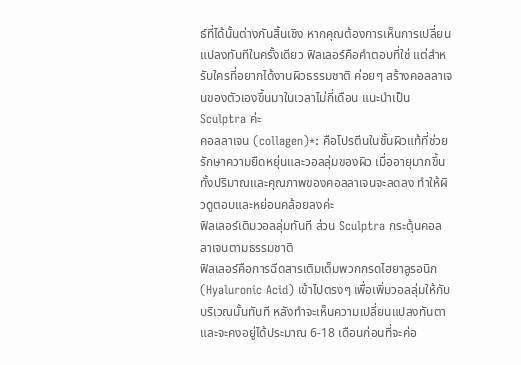ธ์ที่ได้นั้นต่างกันสิ้นเชิง หากคุณต้องการเห็นการเปลี่ยนแปลงทันทีในครั้งเดียว ฟิลเลอร์คือคำตอบที่ใช่ แต่สำหรับใครที่อยากได้งานผิวธรรมชาติ ค่อยๆ สร้างคอลลาเจนของตัวเองขึ้นมาในเวลาไม่กี่เดือน แนะนำเป็น Sculptra ค่ะ
คอลลาเจน (collagen)*: คือโปรตีนในชั้นผิวแท้ที่ช่วยรักษาความยืดหยุ่นและวอลลุ่มของผิว เมื่ออายุมากขึ้น ทั้งปริมาณและคุณภาพของคอลลาเจนจะลดลง ทำให้ผิวดูตอบและหย่อนคล้อยลงค่ะ
ฟิลเลอร์เติมวอลลุ่มทันที ส่วน Sculptra กระตุ้นคอลลาเจนตามธรรมชาติ
ฟิลเลอร์คือการฉีดสารเติมเต็มพวกกรดไฮยาลูรอนิก (Hyaluronic Acid) เข้าไปตรงๆ เพื่อเพิ่มวอลลุ่มให้กับบริเวณนั้นทันที หลังทำจะเห็นความเปลี่ยนแปลงทันตา และจะคงอยู่ได้ประมาณ 6-18 เดือนก่อนที่จะค่อ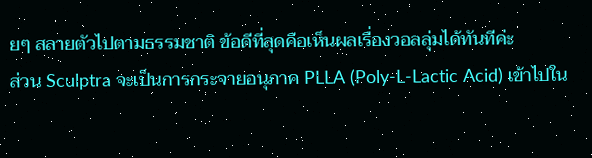ยๆ สลายตัวไปตามธรรมชาติ ข้อดีที่สุดคือเห็นผลเรื่องวอลลุ่มได้ทันทีค่ะ
ส่วน Sculptra จะเป็นการกระจายอนุภาค PLLA (Poly-L-Lactic Acid) เข้าไปใน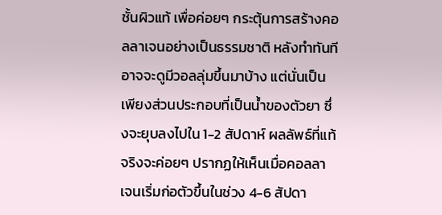ชั้นผิวแท้ เพื่อค่อยๆ กระตุ้นการสร้างคอลลาเจนอย่างเป็นธรรมชาติ หลังทำทันทีอาจจะดูมีวอลลุ่มขึ้นมาบ้าง แต่นั่นเป็นเพียงส่วนประกอบที่เป็นน้ำของตัวยา ซึ่งจะยุบลงไปใน 1-2 สัปดาห์ ผลลัพธ์ที่แท้จริงจะค่อยๆ ปรากฏให้เห็นเมื่อคอลลาเจนเริ่มก่อตัวขึ้นในช่วง 4-6 สัปดา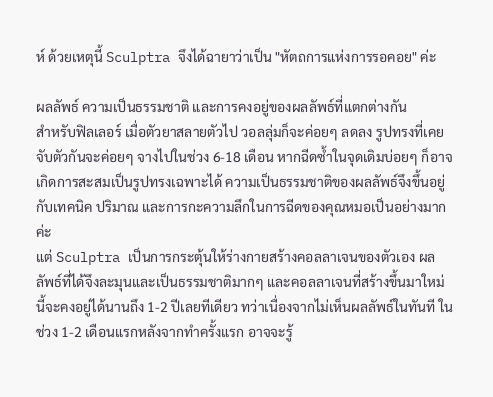ห์ ด้วยเหตุนี้ Sculptra จึงได้ฉายาว่าเป็น "หัตถการแห่งการรอคอย" ค่ะ

ผลลัพธ์ ความเป็นธรรมชาติ และการคงอยู่ของผลลัพธ์ที่แตกต่างกัน
สำหรับฟิลเลอร์ เมื่อตัวยาสลายตัวไป วอลลุ่มก็จะค่อยๆ ลดลง รูปทรงที่เคยจับตัวกันจะค่อยๆ จางไปในช่วง 6-18 เดือน หากฉีดซ้ำในจุดเดิมบ่อยๆ ก็อาจเกิดการสะสมเป็นรูปทรงเฉพาะได้ ความเป็นธรรมชาติของผลลัพธ์จึงขึ้นอยู่กับเทคนิค ปริมาณ และการกะความลึกในการฉีดของคุณหมอเป็นอย่างมากค่ะ
แต่ Sculptra เป็นการกระตุ้นให้ร่างกายสร้างคอลลาเจนของตัวเอง ผลลัพธ์ที่ได้จึงละมุนและเป็นธรรมชาติมากๆ และคอลลาเจนที่สร้างขึ้นมาใหม่นี้จะคงอยู่ได้นานถึง 1-2 ปีเลยทีเดียว ทว่าเนื่องจากไม่เห็นผลลัพธ์ในทันที ในช่วง 1-2 เดือนแรกหลังจากทำครั้งแรก อาจจะรู้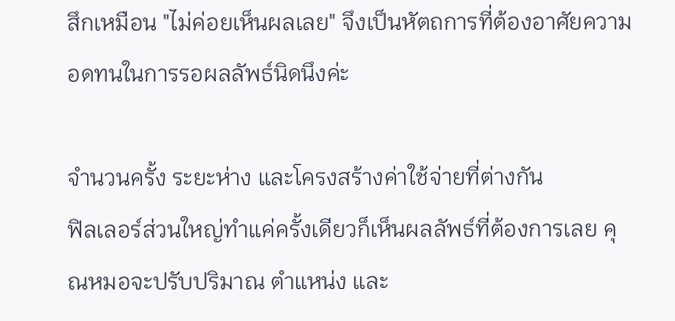สึกเหมือน "ไม่ค่อยเห็นผลเลย" จึงเป็นหัตถการที่ต้องอาศัยความอดทนในการรอผลลัพธ์นิดนึงค่ะ

จำนวนครั้ง ระยะห่าง และโครงสร้างค่าใช้จ่ายที่ต่างกัน
ฟิลเลอร์ส่วนใหญ่ทำแค่ครั้งเดียวก็เห็นผลลัพธ์ที่ต้องการเลย คุณหมอจะปรับปริมาณ ตำแหน่ง และ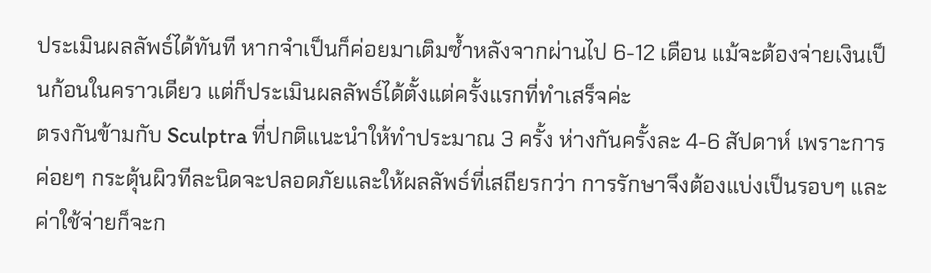ประเมินผลลัพธ์ได้ทันที หากจำเป็นก็ค่อยมาเติมซ้ำหลังจากผ่านไป 6-12 เดือน แม้จะต้องจ่ายเงินเป็นก้อนในคราวเดียว แต่ก็ประเมินผลลัพธ์ได้ตั้งแต่ครั้งแรกที่ทำเสร็จค่ะ
ตรงกันข้ามกับ Sculptra ที่ปกติแนะนำให้ทำประมาณ 3 ครั้ง ห่างกันครั้งละ 4-6 สัปดาห์ เพราะการค่อยๆ กระตุ้นผิวทีละนิดจะปลอดภัยและให้ผลลัพธ์ที่เสถียรกว่า การรักษาจึงต้องแบ่งเป็นรอบๆ และค่าใช้จ่ายก็จะก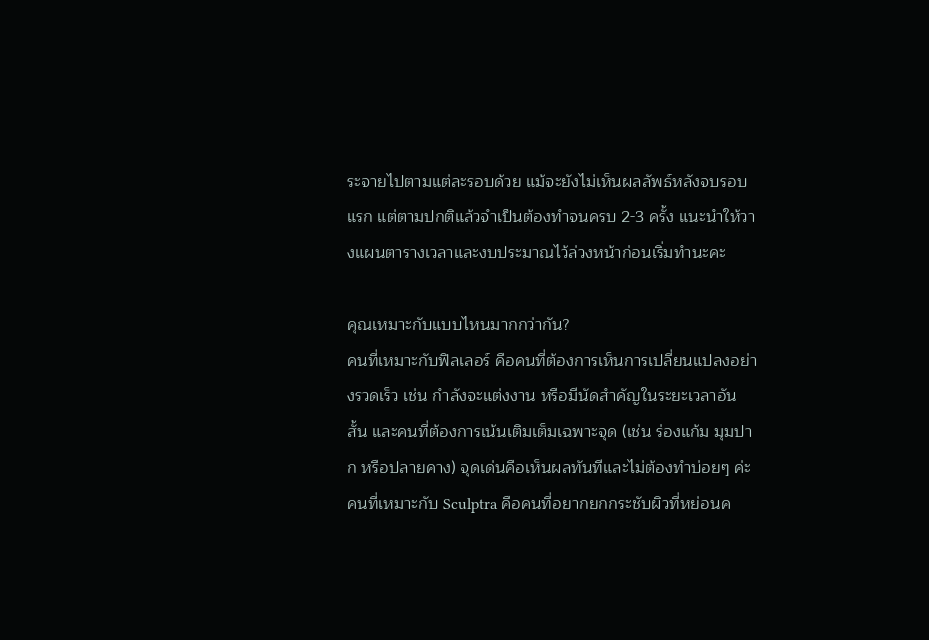ระจายไปตามแต่ละรอบด้วย แม้จะยังไม่เห็นผลลัพธ์หลังจบรอบแรก แต่ตามปกติแล้วจำเป็นต้องทำจนครบ 2-3 ครั้ง แนะนำให้วางแผนตารางเวลาและงบประมาณไว้ล่วงหน้าก่อนเริ่มทำนะคะ

คุณเหมาะกับแบบไหนมากกว่ากัน?
คนที่เหมาะกับฟิลเลอร์ คือคนที่ต้องการเห็นการเปลี่ยนแปลงอย่างรวดเร็ว เช่น กำลังจะแต่งงาน หรือมีนัดสำคัญในระยะเวลาอันสั้น และคนที่ต้องการเน้นเติมเต็มเฉพาะจุด (เช่น ร่องแก้ม มุมปาก หรือปลายคาง) จุดเด่นคือเห็นผลทันทีและไม่ต้องทำบ่อยๆ ค่ะ
คนที่เหมาะกับ Sculptra คือคนที่อยากยกกระชับผิวที่หย่อนค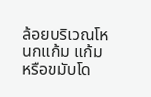ล้อยบริเวณโหนกแก้ม แก้ม หรือขมับโด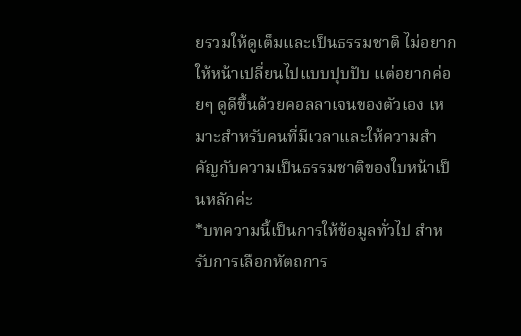ยรวมให้ดูเต็มและเป็นธรรมชาติ ไม่อยากให้หน้าเปลี่ยนไปแบบปุบปับ แต่อยากค่อยๆ ดูดีขึ้นด้วยคอลลาเจนของตัวเอง เหมาะสำหรับคนที่มีเวลาและให้ความสำคัญกับความเป็นธรรมชาติของใบหน้าเป็นหลักค่ะ
*บทความนี้เป็นการให้ข้อมูลทั่วไป สำหรับการเลือกหัตถการ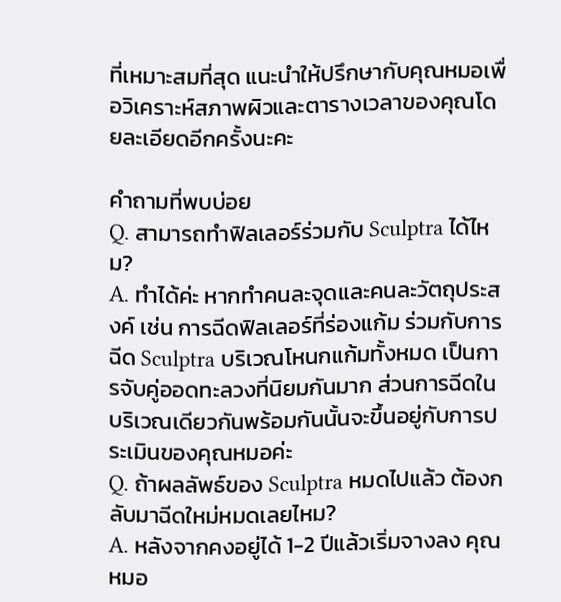ที่เหมาะสมที่สุด แนะนำให้ปรึกษากับคุณหมอเพื่อวิเคราะห์สภาพผิวและตารางเวลาของคุณโดยละเอียดอีกครั้งนะคะ

คำถามที่พบบ่อย
Q. สามารถทำฟิลเลอร์ร่วมกับ Sculptra ได้ไหม?
A. ทำได้ค่ะ หากทำคนละจุดและคนละวัตถุประสงค์ เช่น การฉีดฟิลเลอร์ที่ร่องแก้ม ร่วมกับการฉีด Sculptra บริเวณโหนกแก้มทั้งหมด เป็นการจับคู่ออดทะลวงที่นิยมกันมาก ส่วนการฉีดในบริเวณเดียวกันพร้อมกันนั้นจะขึ้นอยู่กับการประเมินของคุณหมอค่ะ
Q. ถ้าผลลัพธ์ของ Sculptra หมดไปแล้ว ต้องกลับมาฉีดใหม่หมดเลยไหม?
A. หลังจากคงอยู่ได้ 1-2 ปีแล้วเริ่มจางลง คุณหมอ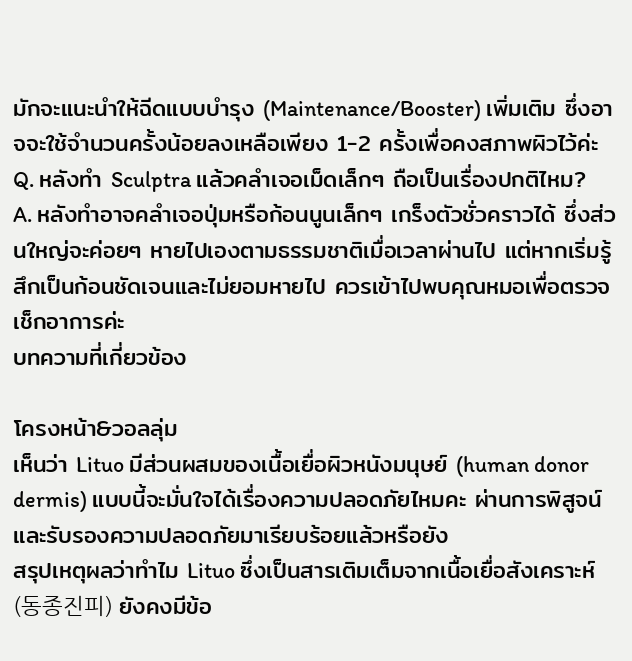มักจะแนะนำให้ฉีดแบบบำรุง (Maintenance/Booster) เพิ่มเติม ซึ่งอาจจะใช้จำนวนครั้งน้อยลงเหลือเพียง 1-2 ครั้งเพื่อคงสภาพผิวไว้ค่ะ
Q. หลังทำ Sculptra แล้วคลำเจอเม็ดเล็กๆ ถือเป็นเรื่องปกติไหม?
A. หลังทำอาจคลำเจอปุ่มหรือก้อนนูนเล็กๆ เกร็งตัวชั่วคราวได้ ซึ่งส่วนใหญ่จะค่อยๆ หายไปเองตามธรรมชาติเมื่อเวลาผ่านไป แต่หากเริ่มรู้สึกเป็นก้อนชัดเจนและไม่ยอมหายไป ควรเข้าไปพบคุณหมอเพื่อตรวจเช็กอาการค่ะ
บทความที่เกี่ยวข้อง

โครงหน้า&วอลลุ่ม
เห็นว่า Lituo มีส่วนผสมของเนื้อเยื่อผิวหนังมนุษย์ (human donor dermis) แบบนี้จะมั่นใจได้เรื่องความปลอดภัยไหมคะ ผ่านการพิสูจน์และรับรองความปลอดภัยมาเรียบร้อยแล้วหรือยัง
สรุปเหตุผลว่าทำไม Lituo ซึ่งเป็นสารเติมเต็มจากเนื้อเยื่อสังเคราะห์ (동종진피) ยังคงมีข้อ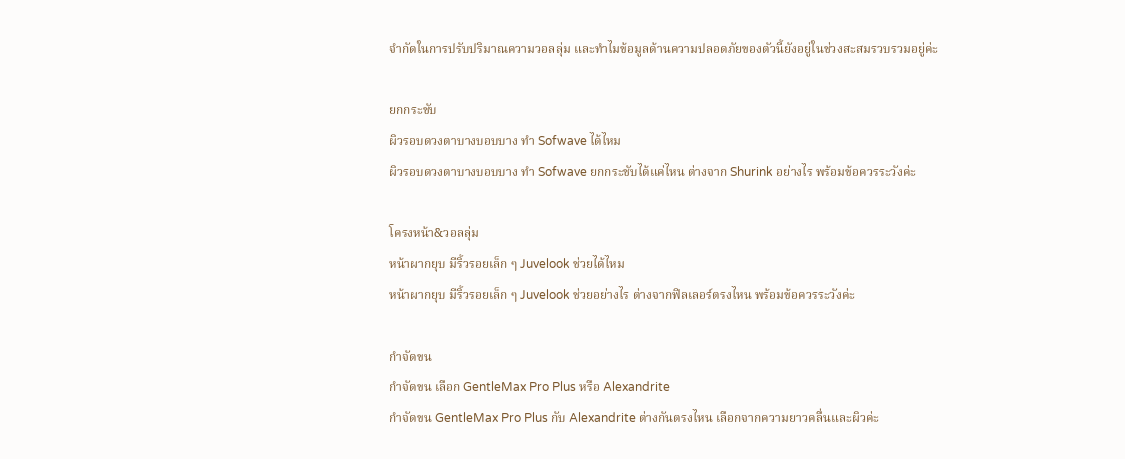จำกัดในการปรับปริมาณความวอลลุ่ม และทำไมข้อมูลด้านความปลอดภัยของตัวนี้ยังอยู่ในช่วงสะสมรวบรวมอยู่ค่ะ

ยกกระชับ
ผิวรอบดวงตาบางบอบบาง ทำ Sofwave ได้ไหม
ผิวรอบดวงตาบางบอบบาง ทำ Sofwave ยกกระชับได้แค่ไหน ต่างจาก Shurink อย่างไร พร้อมข้อควรระวังค่ะ

โครงหน้า&วอลลุ่ม
หน้าผากยุบ มีริ้วรอยเล็ก ๆ Juvelook ช่วยได้ไหม
หน้าผากยุบ มีริ้วรอยเล็ก ๆ Juvelook ช่วยอย่างไร ต่างจากฟิลเลอร์ตรงไหน พร้อมข้อควรระวังค่ะ

กำจัดขน
กำจัดขน เลือก GentleMax Pro Plus หรือ Alexandrite
กำจัดขน GentleMax Pro Plus กับ Alexandrite ต่างกันตรงไหน เลือกจากความยาวคลื่นและผิวค่ะ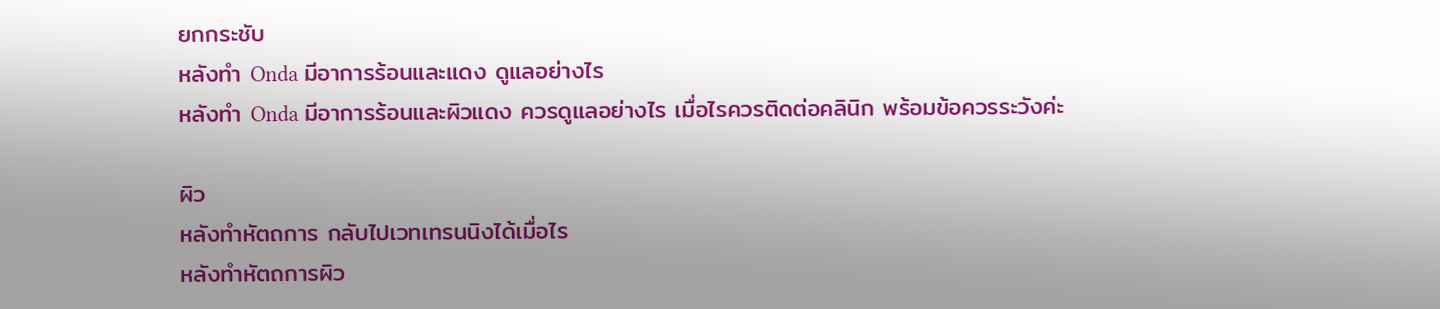ยกกระชับ
หลังทำ Onda มีอาการร้อนและแดง ดูแลอย่างไร
หลังทำ Onda มีอาการร้อนและผิวแดง ควรดูแลอย่างไร เมื่อไรควรติดต่อคลินิก พร้อมข้อควรระวังค่ะ

ผิว
หลังทำหัตถการ กลับไปเวทเทรนนิงได้เมื่อไร
หลังทำหัตถการผิว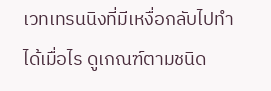เวทเทรนนิงที่มีเหงื่อกลับไปทำได้เมื่อไร ดูเกณฑ์ตามชนิด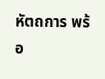หัตถการ พร้อ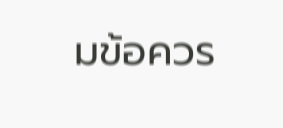มข้อควร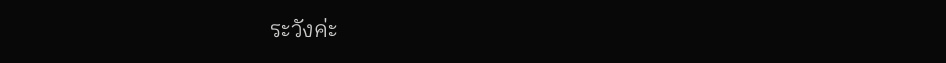ระวังค่ะ